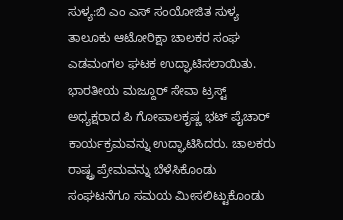ಸುಳ್ಯ:ಬಿ ಎಂ ಎಸ್ ಸಂಯೋಜಿತ ಸುಳ್ಯ ತಾಲೂಕು ಆಟೋರಿಕ್ಷಾ ಚಾಲಕರ ಸಂಘ ಎಡಮಂಗಲ ಘಟಕ ಉದ್ಘಾಟಿಸಲಾಯಿತು.
ಭಾರತೀಯ ಮಜ್ದೂರ್ ಸೇವಾ ಟ್ರಸ್ಟ್ ಅಧ್ಯಕ್ಷರಾದ ಪಿ ಗೋಪಾಲಕೃಷ್ಣ ಭಟ್ ಪೈಚಾರ್ ಕಾರ್ಯಕ್ರಮವನ್ನು ಉದ್ಘಾಟಿಸಿದರು. ಚಾಲಕರು ರಾಷ್ಟ್ರ ಪ್ರೇಮವನ್ನು ಬೆಳೆಸಿಕೊಂಡು ಸಂಘಟನೆಗೂ ಸಮಯ ಮೀಸಲಿಟ್ಟುಕೊಂಡು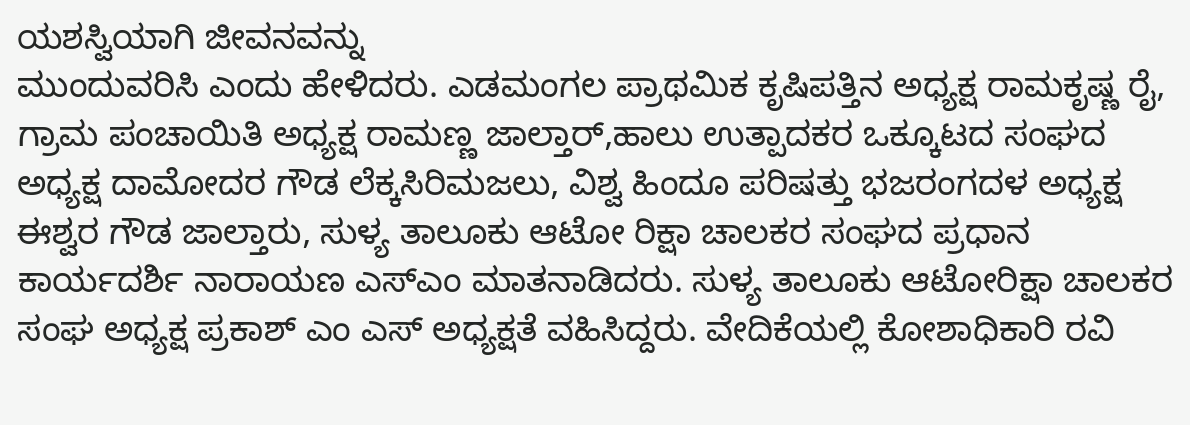ಯಶಸ್ವಿಯಾಗಿ ಜೀವನವನ್ನು
ಮುಂದುವರಿಸಿ ಎಂದು ಹೇಳಿದರು. ಎಡಮಂಗಲ ಪ್ರಾಥಮಿಕ ಕೃಷಿಪತ್ತಿನ ಅಧ್ಯಕ್ಷ ರಾಮಕೃಷ್ಣ ರೈ, ಗ್ರಾಮ ಪಂಚಾಯಿತಿ ಅಧ್ಯಕ್ಷ ರಾಮಣ್ಣ ಜಾಲ್ತಾರ್,ಹಾಲು ಉತ್ಪಾದಕರ ಒಕ್ಕೂಟದ ಸಂಘದ ಅಧ್ಯಕ್ಷ ದಾಮೋದರ ಗೌಡ ಲೆಕ್ಕಸಿರಿಮಜಲು, ವಿಶ್ವ ಹಿಂದೂ ಪರಿಷತ್ತು ಭಜರಂಗದಳ ಅಧ್ಯಕ್ಷ ಈಶ್ವರ ಗೌಡ ಜಾಲ್ತಾರು, ಸುಳ್ಯ ತಾಲೂಕು ಆಟೋ ರಿಕ್ಷಾ ಚಾಲಕರ ಸಂಘದ ಪ್ರಧಾನ ಕಾರ್ಯದರ್ಶಿ ನಾರಾಯಣ ಎಸ್ಎಂ ಮಾತನಾಡಿದರು. ಸುಳ್ಯ ತಾಲೂಕು ಆಟೋರಿಕ್ಷಾ ಚಾಲಕರ ಸಂಘ ಅಧ್ಯಕ್ಷ ಪ್ರಕಾಶ್ ಎಂ ಎಸ್ ಅಧ್ಯಕ್ಷತೆ ವಹಿಸಿದ್ದರು. ವೇದಿಕೆಯಲ್ಲಿ ಕೋಶಾಧಿಕಾರಿ ರವಿ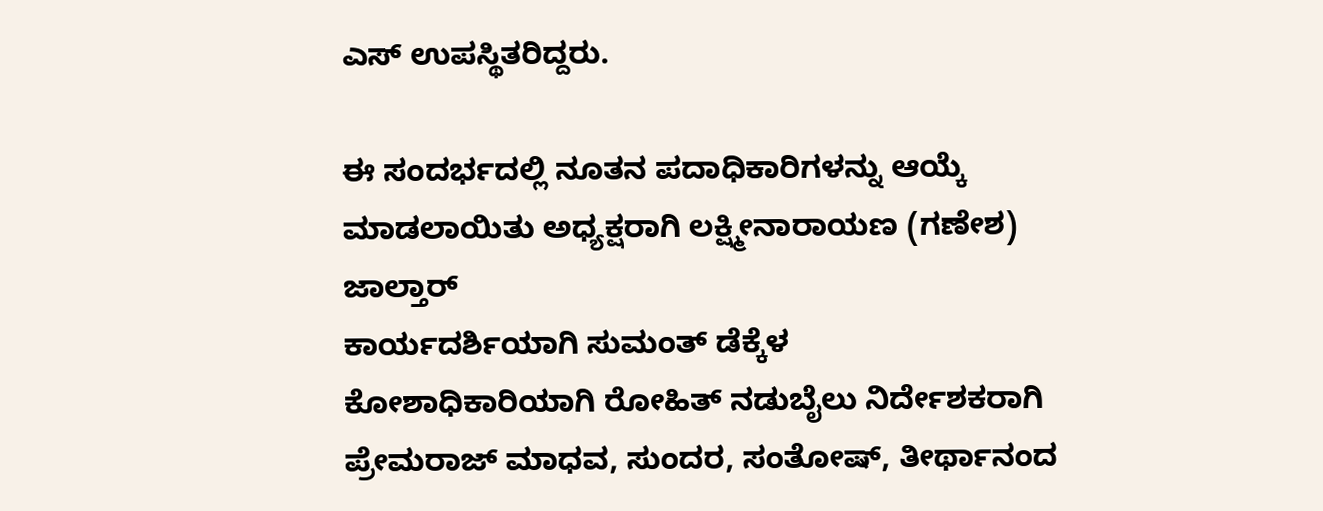ಎಸ್ ಉಪಸ್ಥಿತರಿದ್ದರು.

ಈ ಸಂದರ್ಭದಲ್ಲಿ ನೂತನ ಪದಾಧಿಕಾರಿಗಳನ್ನು ಆಯ್ಕೆ ಮಾಡಲಾಯಿತು ಅಧ್ಯಕ್ಷರಾಗಿ ಲಕ್ಷ್ಮೀನಾರಾಯಣ (ಗಣೇಶ) ಜಾಲ್ತಾರ್
ಕಾರ್ಯದರ್ಶಿಯಾಗಿ ಸುಮಂತ್ ಡೆಕ್ಕೆಳ
ಕೋಶಾಧಿಕಾರಿಯಾಗಿ ರೋಹಿತ್ ನಡುಬೈಲು ನಿರ್ದೇಶಕರಾಗಿ ಪ್ರೇಮರಾಜ್ ಮಾಧವ, ಸುಂದರ, ಸಂತೋಷ್, ತೀರ್ಥಾನಂದ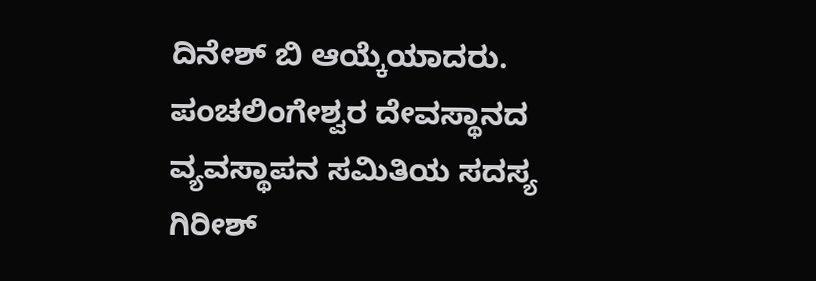ದಿನೇಶ್ ಬಿ ಆಯ್ಕೆಯಾದರು.
ಪಂಚಲಿಂಗೇಶ್ವರ ದೇವಸ್ಥಾನದ ವ್ಯವಸ್ಥಾಪನ ಸಮಿತಿಯ ಸದಸ್ಯ ಗಿರೀಶ್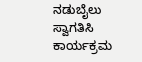ನಡುಬೈಲು ಸ್ವಾಗತಿಸಿ ಕಾರ್ಯಕ್ರಮ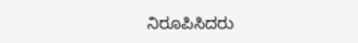ನಿರೂಪಿಸಿದರು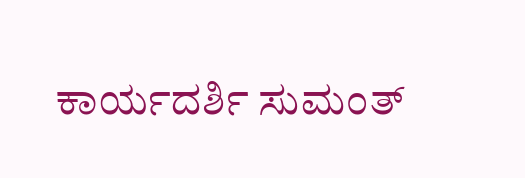ಕಾರ್ಯದರ್ಶಿ ಸುಮಂತ್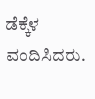ಡೆಕ್ಕೆಳ ವಂದಿಸಿದರು.